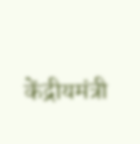केंद्रीयमंत्री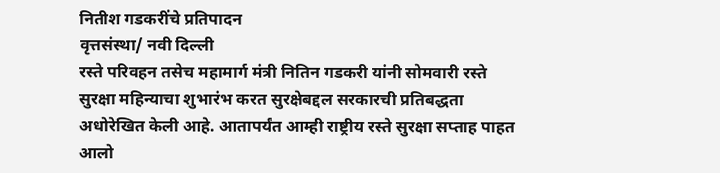नितीश गडकरींचे प्रतिपादन
वृत्तसंस्था/ नवी दिल्ली
रस्ते परिवहन तसेच महामार्ग मंत्री नितिन गडकरी यांनी सोमवारी रस्ते सुरक्षा महिन्याचा शुभारंभ करत सुरक्षेबद्दल सरकारची प्रतिबद्धता अधोरेखित केली आहे. आतापर्यंत आम्ही राष्ट्रीय रस्ते सुरक्षा सप्ताह पाहत आलो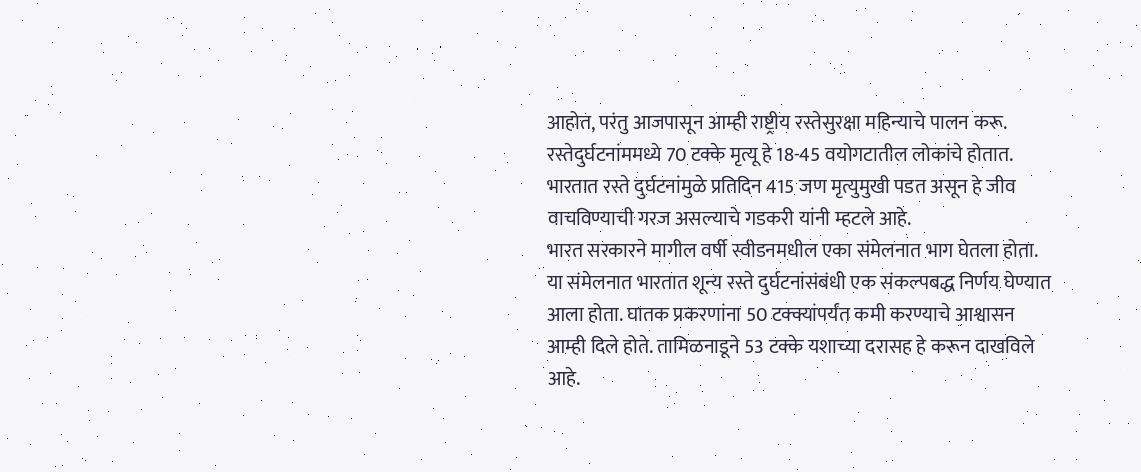आहोत, परंतु आजपासून आम्ही राष्ट्रीय रस्तेसुरक्षा महिन्याचे पालन करू. रस्तेदुर्घटनांममध्ये 70 टक्के मृत्यू हे 18-45 वयोगटातील लोकांचे होतात. भारतात रस्ते दुर्घटनांमुळे प्रतिदिन 415 जण मृत्युमुखी पडत असून हे जीव वाचविण्याची गरज असल्याचे गडकरी यांनी म्हटले आहे.
भारत सरकारने मागील वर्षी स्वीडनमधील एका संमेलनात भाग घेतला होता. या संमेलनात भारतात शून्य रस्ते दुर्घटनांसंबंधी एक संकल्पबद्ध निर्णय घेण्यात आला होता. घातक प्रकरणांना 50 टक्क्यांपर्यंत कमी करण्याचे आश्वासन आम्ही दिले होते. तामिळनाडूने 53 टक्के यशाच्या दरासह हे करून दाखविले आहे.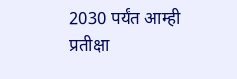2030 पर्यंत आम्ही प्रतीक्षा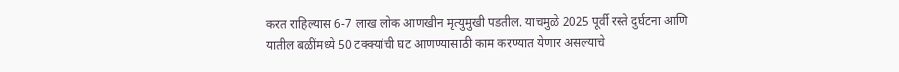करत राहिल्यास 6-7 लाख लोक आणखीन मृत्युमुखी पडतील. याचमुळे 2025 पूर्वी रस्ते दुर्घटना आणि यातील बळींमध्ये 50 टक्क्यांची घट आणण्यासाठी काम करण्यात येणार असल्याचे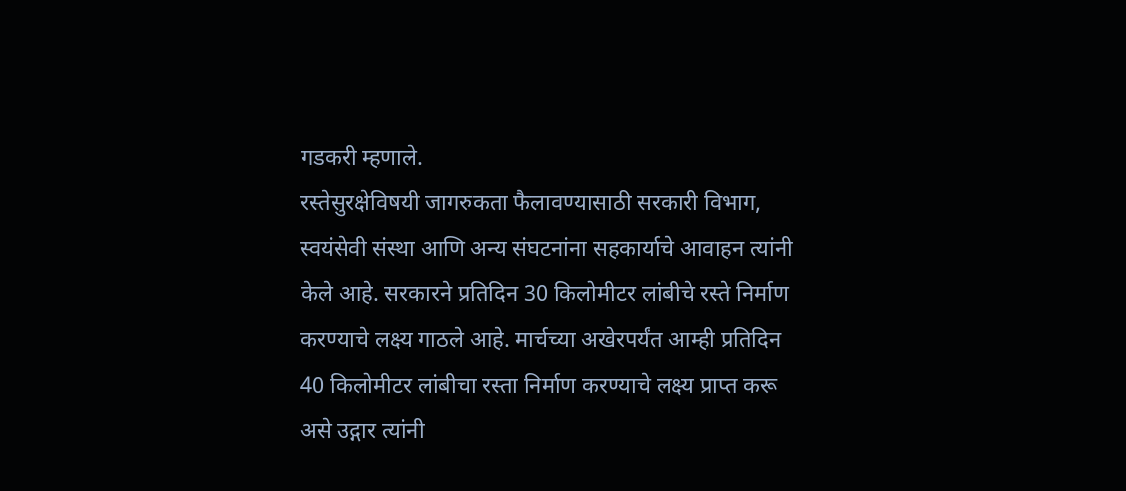गडकरी म्हणाले.
रस्तेसुरक्षेविषयी जागरुकता फैलावण्यासाठी सरकारी विभाग, स्वयंसेवी संस्था आणि अन्य संघटनांना सहकार्याचे आवाहन त्यांनी केले आहे. सरकारने प्रतिदिन 30 किलोमीटर लांबीचे रस्ते निर्माण करण्याचे लक्ष्य गाठले आहे. मार्चच्या अखेरपर्यंत आम्ही प्रतिदिन 40 किलोमीटर लांबीचा रस्ता निर्माण करण्याचे लक्ष्य प्राप्त करू असे उद्गार त्यांनी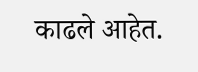काढले आहेत.